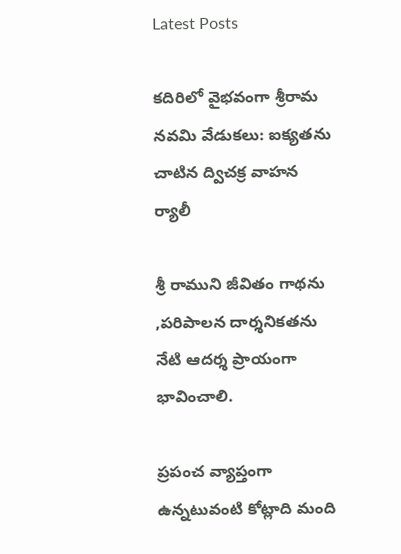Latest Posts

కదిరిలో వైభవంగా శ్రీరామ నవమి వేడుకలు: ఐక్యతను చాటిన ద్విచక్ర వాహన ర్యాలీ

శ్రీ రాముని జీవితం గాథను ,పరిపాలన దార్శనికతను నేటి ఆదర్శ ప్రాయంగా భావించాలి.

ప్రపంచ వ్యాప్తంగా ఉన్నటువంటి కోట్లాది మంది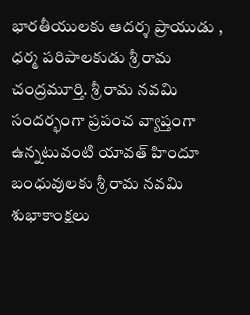భారతీయులకు ఆదర్శ ప్రాయుడు , ధర్మ పరిపాలకుడు శ్రీ రామ చంద్రమూర్తి. శ్రీ రామ నవమి సందర్భంగా ప్రపంచ వ్యాప్తంగా ఉన్నటువంటి యావత్ హిందూ బంధువులకు శ్రీ రామ నవమి శుభాకాంక్షలు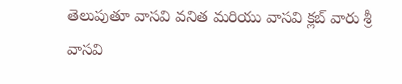తెలుపుతూ వాసవి వనిత మరియు వాసవి క్లబ్ వారు శ్రీ వాసవి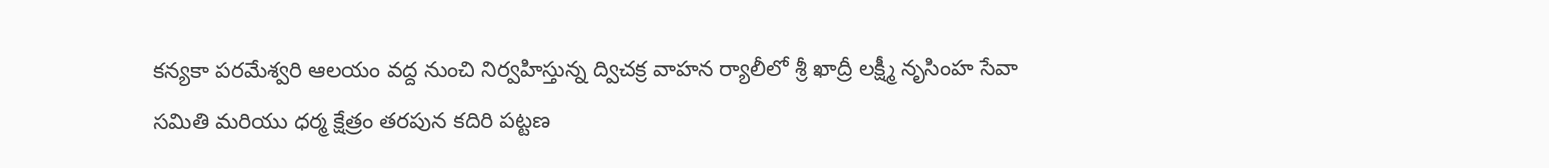కన్యకా పరమేశ్వరి ఆలయం వద్ద నుంచి నిర్వహిస్తున్న ద్విచక్ర వాహన ర్యాలీలో శ్రీ ఖాద్రీ లక్ష్మీ నృసింహ సేవా సమితి మరియు ధర్మ క్షేత్రం తరపున కదిరి పట్టణ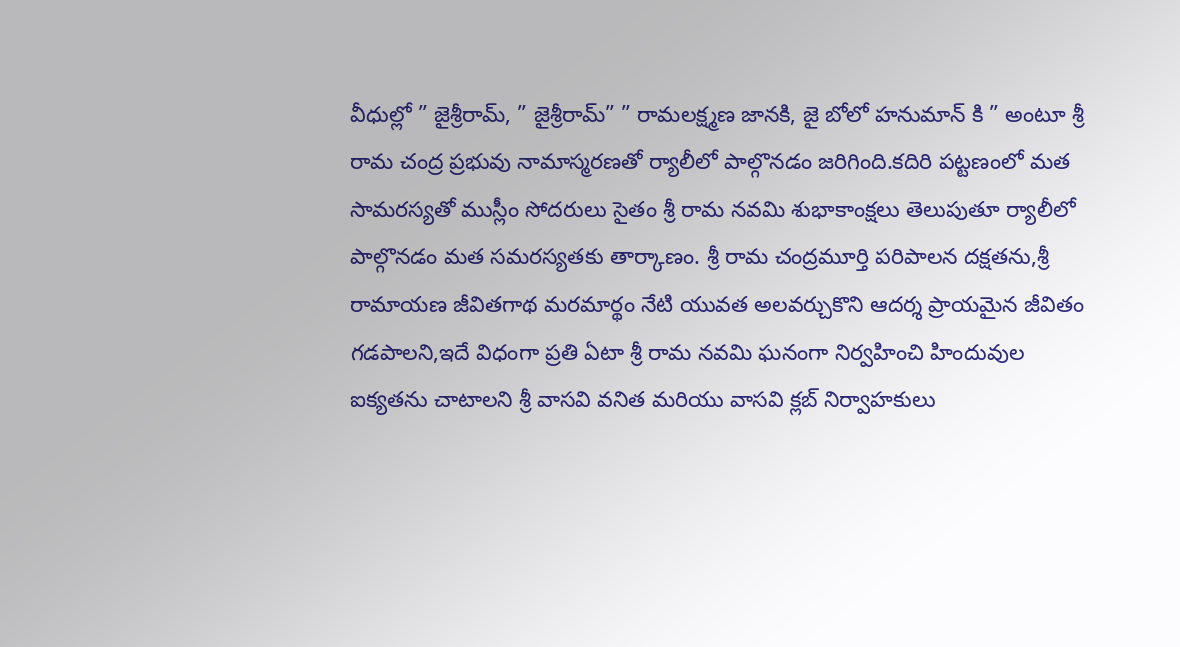వీధుల్లో ” జైశ్రీరామ్, ” జైశ్రీరామ్” ” రామలక్ష్మణ జానకి, జై బోలో హనుమాన్ కి ” అంటూ శ్రీ రామ చంద్ర ప్రభువు నామాస్మరణతో ర్యాలీలో పాల్గొనడం జరిగింది.కదిరి పట్టణంలో మత సామరస్యతో ముస్లీం సోదరులు సైతం శ్రీ రామ నవమి శుభాకాంక్షలు తెలుపుతూ ర్యాలీలో పాల్గొనడం మత సమరస్యతకు తార్కాణం. శ్రీ రామ చంద్రమూర్తి పరిపాలన దక్షతను,శ్రీ రామాయణ జీవితగాథ మరమార్థం నేటి యువత అలవర్చుకొని ఆదర్శ ప్రాయమైన జీవితం గడపాలని,ఇదే విధంగా ప్రతి ఏటా శ్రీ రామ నవమి ఘనంగా నిర్వహించి హిందువుల ఐక్యతను చాటాలని శ్రీ వాసవి వనిత మరియు వాసవి క్లబ్ నిర్వాహకులు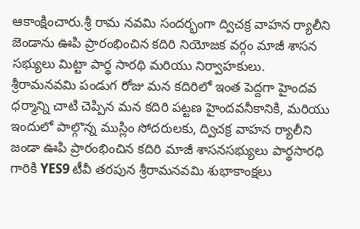ఆకాంక్షించారు.శ్రీ రామ నవమి సందర్భంగా ద్విచక్ర వాహన ర్యాలీని జెండాను ఊపి ప్రారంభించిన కదిరి నియోజక వర్గం మాజీ శాసన సభ్యులు మిట్టా పార్థ సారథి మరియు నిర్వాహకులు.
శ్రీరామనవమి పండుగ రోజు మన కదిరిలో ఇంత పెద్దగా హైందవ ధర్మాన్ని చాటి చెప్పిన మన కదిరి పట్టణ హైందవనీకానికి, మరియు ఇందులో పాల్గొన్న ముస్లిం సోదరులకు, ద్విచక్ర వాహన ర్యాలీని జండా ఊపి ప్రారంభించిన కదిరి మాజీ శాసనసభ్యులు పార్థసారధి గారికి YES9 టీవీ తరపున శ్రీరామనవమి శుభాకాంక్షలు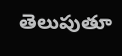తెలుపుతూ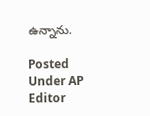ఉన్నాను.

Posted Under AP
Editor